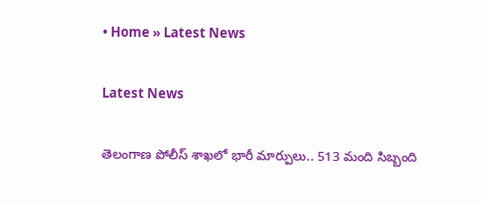• Home » Latest News

Latest News

తెలంగాణ పోలీస్‌ శాఖలో భారీ మార్పులు.. 513 మంది సిబ్బంది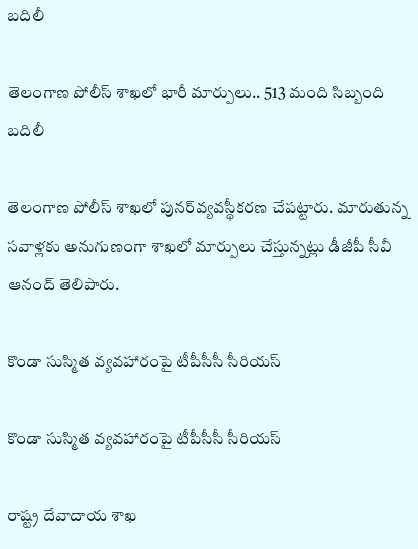బదిలీ

తెలంగాణ పోలీస్‌ శాఖలో భారీ మార్పులు.. 513 మంది సిబ్బంది బదిలీ

తెలంగాణ పోలీస్‌ శాఖలో పునర్‌వ్యవస్థీకరణ చేపట్టారు. మారుతున్న సవాళ్లకు అనుగుణంగా శాఖలో మార్పులు చేస్తున్నట్లు డీజీపీ సీవీ ఆనంద్‌ తెలిపారు.

కొండా సుస్మిత వ్యవహారంపై టీపీసీసీ సీరియస్

కొండా సుస్మిత వ్యవహారంపై టీపీసీసీ సీరియస్

రాష్ట్ర దేవాదాయ శాఖ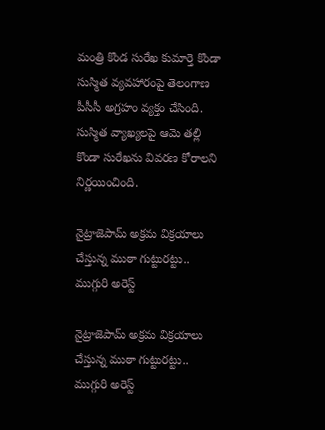మంత్రి కొండ సురేఖ కుమార్తె కొండా సుస్మిత వ్యవహారంపై తెలంగాణ పీసీసీ అగ్రహం వ్యక్తం చేసింది. సుస్మిత వ్యాఖ్యలపై ఆమె తల్లి కొండా సురేఖను వివరణ కోరాలని నిర్ణయించింది.

నైట్రాజెపామ్ అక్రమ విక్రయాలు చేస్తున్న ముఠా గుట్టురట్టు.. ముగ్గురి అరెస్ట్

నైట్రాజెపామ్ అక్రమ విక్రయాలు చేస్తున్న ముఠా గుట్టురట్టు.. ముగ్గురి అరెస్ట్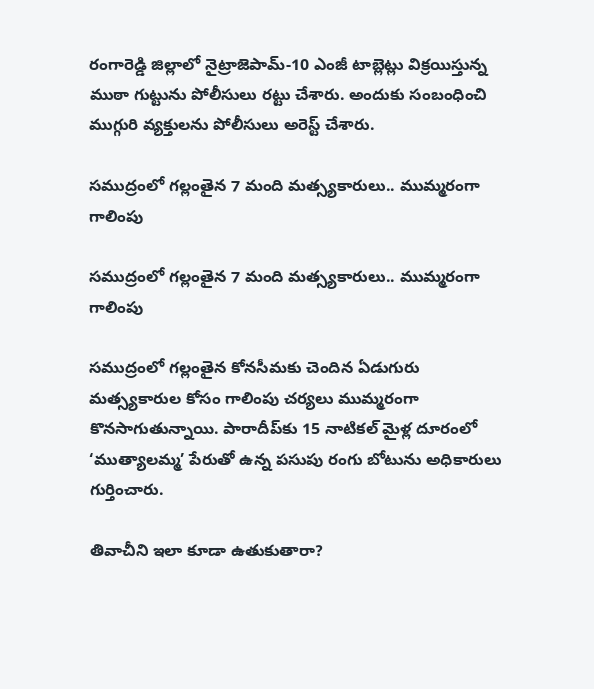రంగారెడ్డి జిల్లాలో నైట్రాజెపామ్-10 ఎంజీ టాబ్లెట్లు విక్రయిస్తున్న ముఠా గుట్టును పోలీసులు రట్టు చేశారు. అందుకు సంబంధించి ముగ్గురి వ్యక్తులను పోలీసులు అరెస్ట్ చేశారు.

సముద్రంలో గల్లంతైన 7 మంది మత్స్యకారులు.. ముమ్మరంగా గాలింపు

సముద్రంలో గల్లంతైన 7 మంది మత్స్యకారులు.. ముమ్మరంగా గాలింపు

సముద్రంలో గల్లంతైన కోనసీమకు చెందిన ఏడుగురు మత్స్యకారుల కోసం గాలింపు చర్యలు ముమ్మరంగా కొనసాగుతున్నాయి. పారాదీప్‌కు 15 నాటికల్ మైళ్ల దూరంలో ‘ముత్యాలమ్మ’ పేరుతో ఉన్న పసుపు రంగు బోటును అధికారులు గుర్తించారు.

తివాచీని ఇలా కూడా ఉతుకుతారా?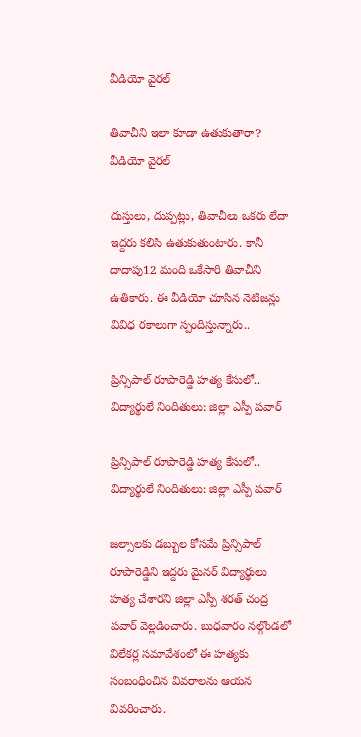వీడియో వైరల్

తివాచీని ఇలా కూడా ఉతుకుతారా? వీడియో వైరల్

దుస్తులు, దుప్పట్లు, తివాచీలు ఒకరు లేదా ఇద్దరు కలిసి ఉతుకుతుంటారు. కానీ దాదాపు12 మంది ఒకేసారి తివాచీని ఉతికారు. ఈ వీడియో చూసిన నెటిజన్లు వివిధ రకాలుగా స్పందిస్తున్నారు..

ప్రిన్సిపాల్ రూపారెడ్డి హత్య కేసులో.. విద్యార్థులే నిందితులు: జిల్లా ఎస్పీ పవార్

ప్రిన్సిపాల్ రూపారెడ్డి హత్య కేసులో.. విద్యార్థులే నిందితులు: జిల్లా ఎస్పీ పవార్

జల్సాలకు డబ్బుల కోసమే ప్రిన్సిపాల్ రూపారెడ్డిని ఇద్దరు మైనర్ విద్యార్థులు హత్య చేశారని జిల్లా ఎస్పీ శరత్ చంద్ర పవార్ వెల్లడించారు. బుధవారం నల్గొండలో విలేకర్ల సమావేశంలో ఈ హత్యకు సంబంధించిన వివరాలను ఆయన వివరించారు.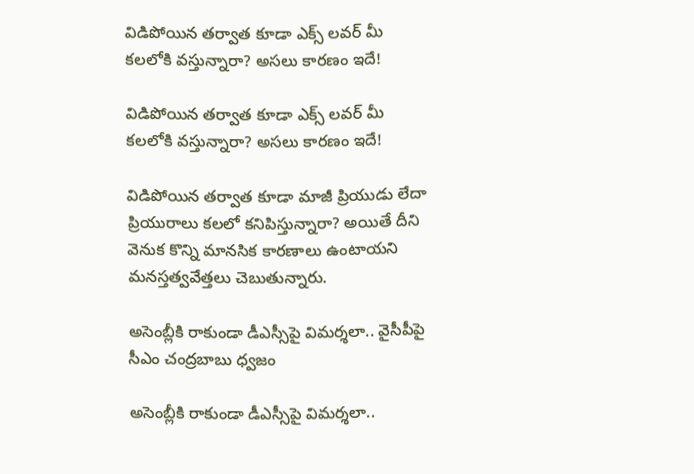విడిపోయిన తర్వాత కూడా ఎక్స్ లవర్ మీ కలలోకి వస్తున్నారా? అసలు కారణం ఇదే!

విడిపోయిన తర్వాత కూడా ఎక్స్ లవర్ మీ కలలోకి వస్తున్నారా? అసలు కారణం ఇదే!

విడిపోయిన తర్వాత కూడా మాజీ ప్రియుడు లేదా ప్రియురాలు కలలో కనిపిస్తున్నారా? అయితే దీని వెనుక కొన్ని మానసిక కారణాలు ఉంటాయని మనస్తత్వవేత్తలు చెబుతున్నారు.

అసెంబ్లీకి రాకుండా డీఎస్సీపై విమర్శలా.. వైసీపీపై సీఎం చంద్రబాబు ధ్వజం

అసెంబ్లీకి రాకుండా డీఎస్సీపై విమర్శలా..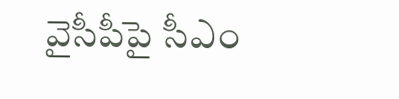వైసీపీపై సీఎం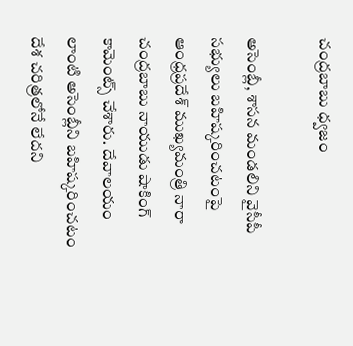చంద్రబాబు ధ్వజం

అసెంబ్లీ, శాసన మండలిని వైసీపీ సభ్యులు బహిష్కరించటంపై ఆంధ్రప్రదేశ్ ముఖ్యమంత్రి నారా చంద్రబాబు నాయుడు షాకింగ్ కామెంట్స్ చేశారు. దేవాలయం లాంటి అసెంబ్లీని బహిష్కరించటం దేశ చరిత్రలోనే లేదని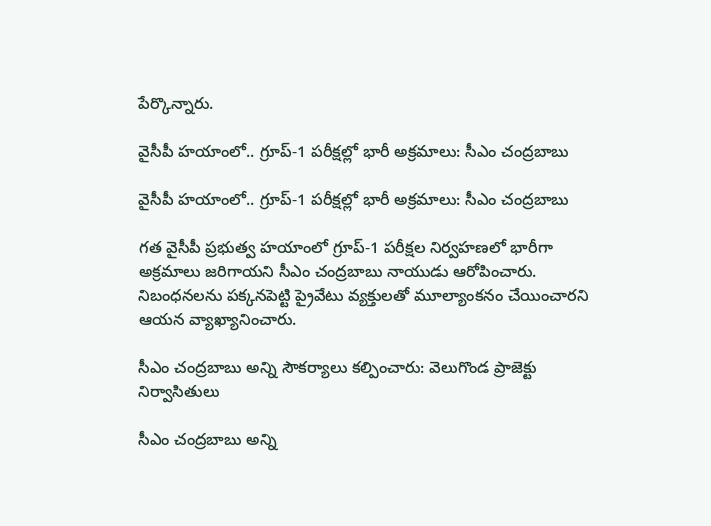పేర్కొన్నారు.

వైసీపీ హయాంలో.. గ్రూప్‌-1 పరీక్షల్లో భారీ అక్రమాలు: సీఎం చంద్రబాబు

వైసీపీ హయాంలో.. గ్రూప్‌-1 పరీక్షల్లో భారీ అక్రమాలు: సీఎం చంద్రబాబు

గత వైసీపీ ప్రభుత్వ హయాంలో గ్రూప్‌-1 పరీక్షల నిర్వహణలో భారీగా అక్రమాలు జరిగాయని సీఎం చంద్రబాబు నాయుడు ఆరోపించారు. నిబంధనలను పక్కనపెట్టి ప్రైవేటు వ్యక్తులతో మూల్యాంకనం చేయించారని ఆయన వ్యాఖ్యానించారు.

సీఎం చంద్రబాబు అన్ని సౌకర్యాలు కల్పించారు: వెలుగొండ ప్రాజెక్టు నిర్వాసితులు

సీఎం చంద్రబాబు అన్ని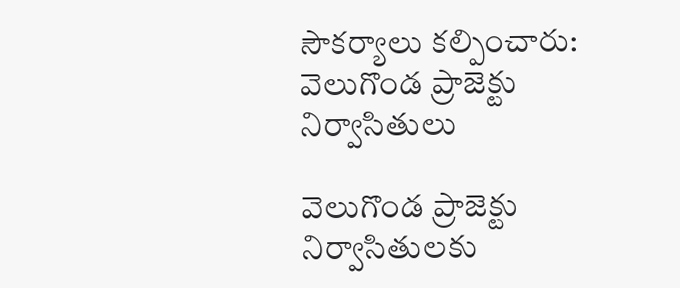సౌకర్యాలు కల్పించారు: వెలుగొండ ప్రాజెక్టు నిర్వాసితులు

వెలుగొండ ప్రాజెక్టు నిర్వాసితులకు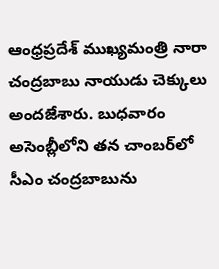ఆంధ్రప్రదేశ్ ముఖ్యమంత్రి నారా చంద్రబాబు నాయుడు చెక్కులు అందజేశారు. బుధవారం అసెంబ్లీలోని తన చాంబర్‌లో సీఎం చంద్రబాబును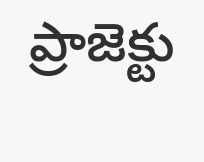ప్రాజెక్టు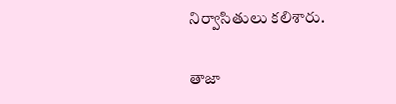నిర్వాసితులు కలిశారు.

తాజా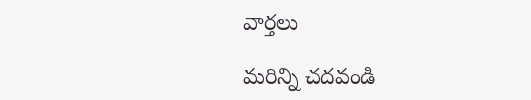వార్తలు

మరిన్ని చదవండి